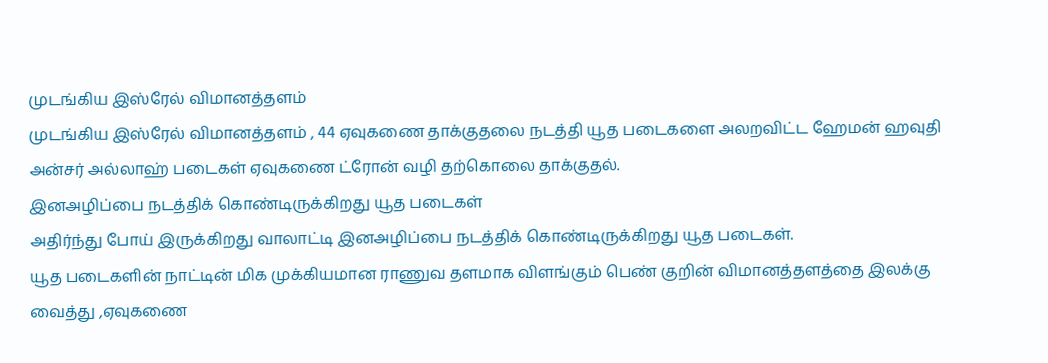முடங்கிய இஸ்ரேல் விமானத்தளம்
முடங்கிய இஸ்ரேல் விமானத்தளம் , 44 ஏவுகணை தாக்குதலை நடத்தி யூத படைகளை அலறவிட்ட ஹேமன் ஹவுதி அன்சர் அல்லாஹ் படைகள் ஏவுகணை ட்ரோன் வழி தற்கொலை தாக்குதல்.
இனஅழிப்பை நடத்திக் கொண்டிருக்கிறது யூத படைகள்
அதிர்ந்து போய் இருக்கிறது வாலாட்டி இனஅழிப்பை நடத்திக் கொண்டிருக்கிறது யூத படைகள்.
யூத படைகளின் நாட்டின் மிக முக்கியமான ராணுவ தளமாக விளங்கும் பெண் குறின் விமானத்தளத்தை இலக்கு வைத்து ,ஏவுகணை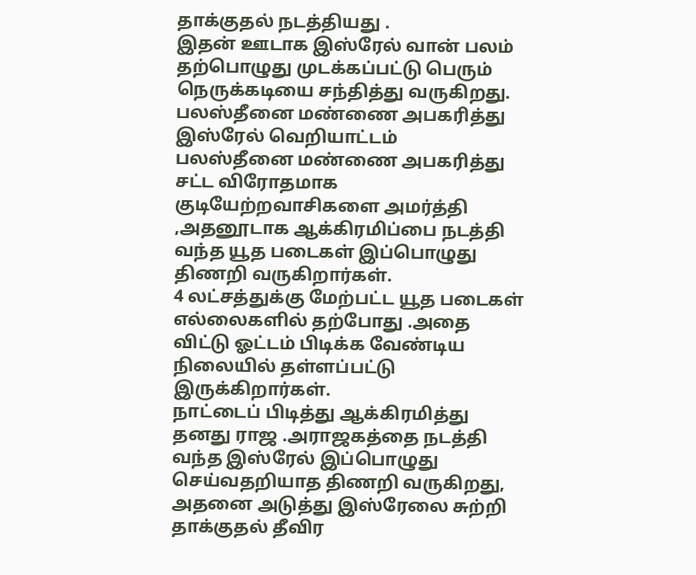தாக்குதல் நடத்தியது .
இதன் ஊடாக இஸ்ரேல் வான் பலம் தற்பொழுது முடக்கப்பட்டு பெரும் நெருக்கடியை சந்தித்து வருகிறது.
பலஸ்தீனை மண்ணை அபகரித்து இஸ்ரேல் வெறியாட்டம்
பலஸ்தீனை மண்ணை அபகரித்து சட்ட விரோதமாக குடியேற்றவாசிகளை அமர்த்தி ,அதனூடாக ஆக்கிரமிப்பை நடத்தி வந்த யூத படைகள் இப்பொழுது திணறி வருகிறார்கள்.
4 லட்சத்துக்கு மேற்பட்ட யூத படைகள் எல்லைகளில் தற்போது .அதை விட்டு ஓட்டம் பிடிக்க வேண்டிய நிலையில் தள்ளப்பட்டு இருக்கிறார்கள்.
நாட்டைப் பிடித்து ஆக்கிரமித்து தனது ராஜ .அராஜகத்தை நடத்தி வந்த இஸ்ரேல் இப்பொழுது செய்வதறியாத திணறி வருகிறது,
அதனை அடுத்து இஸ்ரேலை சுற்றி தாக்குதல் தீவிர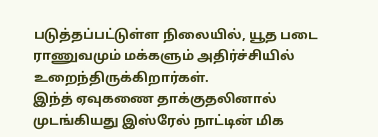படுத்தப்பட்டுள்ள நிலையில், யூத படை ராணுவமும் மக்களும் அதிர்ச்சியில் உறைந்திருக்கிறார்கள்.
இந்த் ஏவுகணை தாக்குதலினால் முடங்கியது இஸ்ரேல் நாட்டின் மிக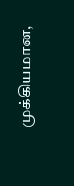முக்கியமான,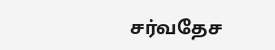சர்வதேச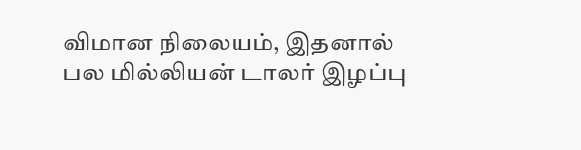விமான நிலையம், இதனால் பல மில்லியன் டாலர் இழப்பு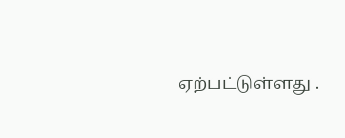ஏற்பட்டுள்ளது .